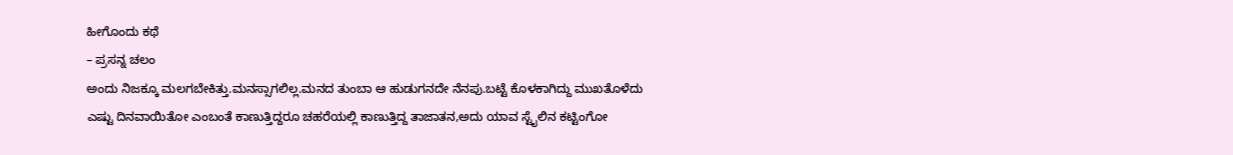ಹೀಗೊಂದು ಕಥೆ
– ಪ್ರಸನ್ನ ಚಲಂ
ಅಂದು ನಿಜಕ್ಕೂ ಮಲಗಬೇಕಿತ್ತು.ಮನಸ್ಸಾಗಲಿಲ್ಲ.ಮನದ ತುಂಬಾ ಆ ಹುಡುಗನದೇ ನೆನಪು.ಬಟ್ಟೆ ಕೊಳಕಾಗಿದ್ದು ಮುಖತೊಳೆದು ಎಷ್ಟು ದಿನವಾಯಿತೋ ಎಂಬಂತೆ ಕಾಣುತ್ತಿದ್ದರೂ ಚಹರೆಯಲ್ಲಿ ಕಾಣುತ್ತಿದ್ದ ತಾಜಾತನ,ಅದು ಯಾವ ಸ್ಟೈಲಿನ ಕಟ್ಟಿಂಗೋ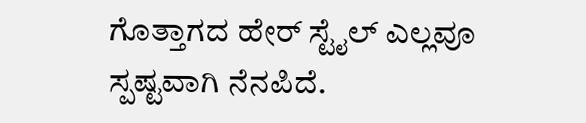ಗೊತ್ತಾಗದ ಹೇರ್ ಸ್ಟೈಲ್ ಎಲ್ಲವೂ ಸ್ಪಷ್ಟವಾಗಿ ನೆನಪಿದೆ.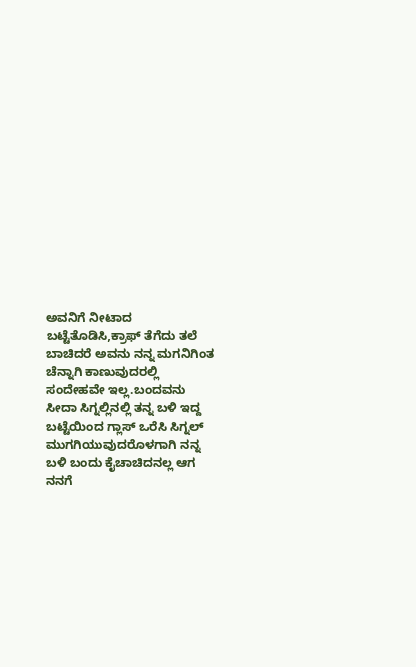ಅವನಿಗೆ ನೀಟಾದ ಬಟ್ಟೆತೊಡಿಸಿ,ಕ್ರಾಫ್ ತೆಗೆದು ತಲೆ ಬಾಚಿದರೆ ಅವನು ನನ್ನ ಮಗನಿಗಿಂತ ಚೆನ್ನಾಗಿ ಕಾಣುವುದರಲ್ಲಿ ಸಂದೇಹವೇ ಇಲ್ಲ.ಬಂದವನು ಸೀದಾ ಸಿಗ್ನಲ್ಲಿನಲ್ಲಿ ತನ್ನ ಬಳಿ ಇದ್ದ ಬಟ್ಟೆಯಿಂದ ಗ್ಲಾಸ್ ಒರೆಸಿ ಸಿಗ್ನಲ್ ಮುಗಗಿಯುವುದರೊಳಗಾಗಿ ನನ್ನ ಬಳಿ ಬಂದು ಕೈಚಾಚಿದನಲ್ಲ ಆಗ ನನಗೆ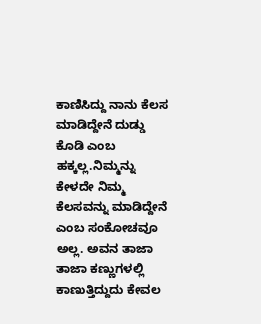ಕಾಣಿಸಿದ್ದು ನಾನು ಕೆಲಸ ಮಾಡಿದ್ದೇನೆ ದುಡ್ಡು ಕೊಡಿ ಎಂಬ ಹಕ್ಕಲ್ಲ.ನಿಮ್ಮನ್ನು ಕೇಳದೇ ನಿಮ್ಮ ಕೆಲಸವನ್ನು ಮಾಡಿದ್ದೇನೆ ಎಂಬ ಸಂಕೋಚವೂ ಅಲ್ಲ. ಅವನ ತಾಜಾ ತಾಜಾ ಕಣ್ಣುಗಳಲ್ಲಿ ಕಾಣುತ್ತಿದ್ದುದು ಕೇವಲ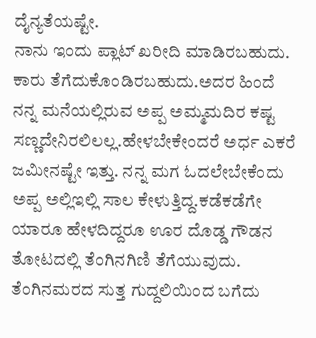ದೈನ್ಯತೆಯಷ್ಟೇ.
ನಾನು ಇಂದು ಪ್ಲಾಟ್ ಖರೀದಿ ಮಾಡಿರಬಹುದು. ಕಾರು ತೆಗೆದುಕೊಂಡಿರಬಹುದು.ಅದರ ಹಿಂದೆ ನನ್ನ ಮನೆಯಲ್ಲಿರುವ ಅಪ್ಪ ಅಮ್ಮಮದಿರ ಕಷ್ಟ ಸಣ್ಣದೇನಿರಲಿಲಲ್ಲ.ಹೇಳಬೇಕೇಂದರೆ ಅರ್ಧ ಎಕರೆ ಜಮೀನಷ್ಟೇ ಇತ್ತು. ನನ್ನ ಮಗ ಓದಲೇಬೇಕೆಂದು ಅಪ್ಪ ಅಲ್ಲಿಇಲ್ಲಿ ಸಾಲ ಕೇಳುತ್ತಿದ್ದ.ಕಡೆಕಡೆಗೇ ಯಾರೂ ಹೇಳದಿದ್ದರೂ ಊರ ದೊಡ್ಡ ಗೌಡನ ತೋಟದಲ್ಲಿ ತೆಂಗಿನಗಿಣಿ ತೆಗೆಯುವುದು. ತೆಂಗಿನಮರದ ಸುತ್ತ ಗುದ್ದಲಿಯಿಂದ ಬಗೆದು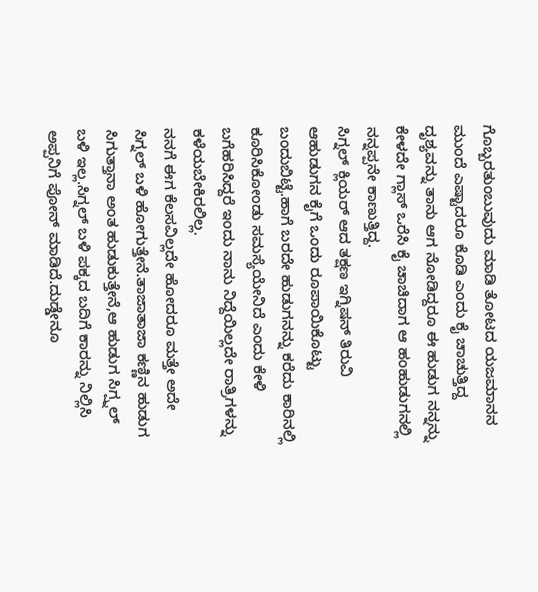ಗೊಬ್ಬರತುಂಬುವುದು ಮಾಡಿ ತೋಟದ ಯಜಮಾನನ ಮುಂದೆ ಎಷ್ಟಾದರೂ ಕೊಡಿ ಎಂದು ಕೈ ಚಾಚುತ್ತಿದ್ದ ದೃಶ್ಯವನ್ನು ತಾನು ಆಗ ನೋಡಿದ್ದರೂ ಈ ಹುಡುಗ ನನ್ನನ್ನು ಕೇಳದೇ ಗ್ಲಾಸ್ ಒರೆಸಿ ಕೈ ಚಾಚಿದಾಗ ಆ ಹಂಹುಡುಗನಲ್ಲಿ ನನ್ನಪ್ಪನೇ ಕಾಣುತ್ತಿದ್ದ.
ಸಿಗ್ನಲ್ ಕ್ಲಿಯರ್ ಆದ ತಕ್ಷಣ ಇಗ್ನಿಷನ್ ತಿರುವಿ ಆಹುಡುಗನ ಕೈಗೆ ಒಂದು ರೂಪಾಯಿಕೊಟ್ಟು ಬಂದುಬಿಟ್ಟೆ.ಹಾಗೆ ಬರದೇ ಹುಡುಗನನ್ನು ಕರೆದು ಕಾರಿನಲ್ಲಿ ಕೂರಿಸಿಕೋಂಡು ಸಮಸ್ಯೆಯೇನಿದೆ ಎಂದು ಕೇಳಿ ಬಗೆಹರಿಸಿದ್ದರೆ ಇಂದು ನಾನು ನಿದ್ದೆಯಿಲ್ಲದೇ ರಾತ್ರಿಗಳನ್ನು ಕಳೆಯಬೇಕಿರಲಿಲ್ಲ.
ನನಗೆ ಈಗ ಕೆಲಸವಿಲ್ಲದೇ ಹೋದರೂ ಮತ್ತೇ ಅದೇ ಸಿಗ್ನಲ್ ಬಳಿ ಹೋಗುತ್ತೇನೆ.ತಾಜಾತಾಜಾ ಕಣ್ಣಿನ ಹುಡುಗ ಸಿಗುತ್ತಾನಾ ಅಂತ ಹುಡುಕುತ್ತೇನೆ,ಆ ಹುಡುಗ ಸಿಗ್ಪ್ನಲ್ ಬಳಿ ಇಲ್ಲ.ಸಿಗ್ನಲ್ ಬಳಿ ಪಕ್ಕದ ಬದಿಗೆ ಕಾರನ್ನು ನಿಲ್ಲಿಸಿ ಅಪ್ಪನಿಗೆ ಪೋನ್ ಮಾಡಿದೆ.ದುಡ್ಡೇನೂ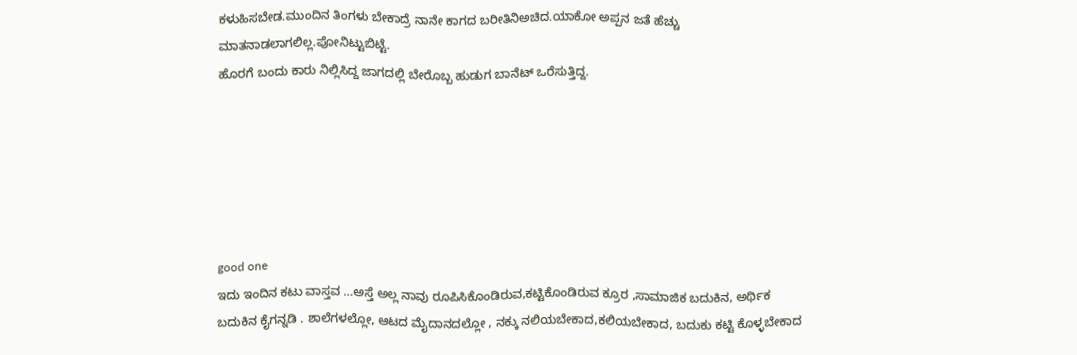ಕಳುಹಿಸಬೇಡ.ಮುಂದಿನ ತಿಂಗಳು ಬೇಕಾದ್ರೆ ನಾನೇ ಕಾಗದ ಬರೀತಿನಿಅಚಿದ.ಯಾಕೋ ಅಪ್ಪನ ಜತೆ ಹೆಚ್ಚು ಮಾತನಾಡಲಾಗಲಿಲ್ಲ.ಪೋನಿಟ್ಟುಬಿಟ್ಟೆ.
ಹೊರಗೆ ಬಂದು ಕಾರು ನಿಲ್ಲಿಸಿದ್ದ ಜಾಗದಲ್ಲಿ ಬೇರೊಬ್ಬ ಹುಡುಗ ಬಾನೆಟ್ ಒರೆಸುತ್ತಿದ್ದ.






good one
ಇದು ಇಂದಿನ ಕಟು ವಾಸ್ತವ …ಅಸ್ತೆ ಅಲ್ಲ ನಾವು ರೂಪಿಸಿಕೊಂಡಿರುವ,ಕಟ್ಟಿಕೊಂಡಿರುವ ಕ್ರೂರ ,ಸಾಮಾಜಿಕ ಬದುಕಿನ, ಅರ್ಥಿಕ ಬದುಕಿನ ಕೈಗನ್ನಡಿ . ಶಾಲೆಗಳಲ್ಲೋ, ಆಟದ ಮೈದಾನದಲ್ಲೋ , ನಕ್ಕು ನಲಿಯಬೇಕಾದ,ಕಲಿಯಬೇಕಾದ, ಬದುಕು ಕಟ್ಟಿ ಕೊಳ್ಳಬೇಕಾದ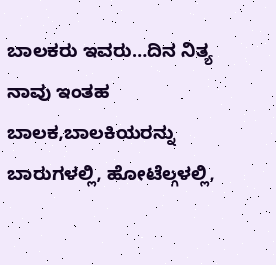ಬಾಲಕರು ಇವರು…ದಿನ ನಿತ್ಯ ನಾವು ಇಂತಹ ಬಾಲಕ,ಬಾಲಕಿಯರನ್ನು ಬಾರುಗಳಲ್ಲಿ, ಹೋಟೆಲ್ಗಳಲ್ಲಿ,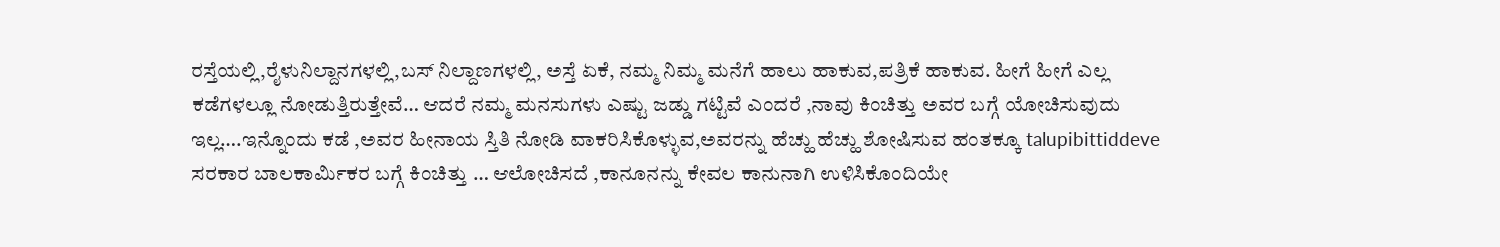ರಸ್ತೆಯಲ್ಲಿ,ರೈಳುನಿಲ್ದಾನಗಳಲ್ಲಿ,ಬಸ್ ನಿಲ್ದಾಣಗಳಲ್ಲಿ, ಅಸ್ತೆ ಏಕೆ, ನಮ್ಮ ನಿಮ್ಮ ಮನೆಗೆ ಹಾಲು ಹಾಕುವ,ಪತ್ರಿಕೆ ಹಾಕುವ. ಹೀಗೆ ಹೀಗೆ ಎಲ್ಲ ಕಡೆಗಳಲ್ಲೂ ನೋಡುತ್ತಿರುತ್ತೇವೆ… ಆದರೆ ನಮ್ಮ ಮನಸುಗಳು ಎಷ್ಟು ಜಡ್ಡು ಗಟ್ಟಿವೆ ಎಂದರೆ ,ನಾವು ಕಿಂಚಿತ್ತು ಅವರ ಬಗ್ಗೆ ಯೋಚಿಸುವುದು ಇಲ್ಲ….ಇನ್ನೊಂದು ಕಡೆ ,ಅವರ ಹೀನಾಯ ಸ್ತಿತಿ ನೋಡಿ ವಾಕರಿಸಿಕೊಳ್ಳುವ,ಅವರನ್ನು ಹೆಚ್ಹು ಹೆಚ್ಹು ಶೋಷಿಸುವ ಹಂತಕ್ಕೂ talupibittiddeve ಸರಕಾರ ಬಾಲಕಾರ್ಮಿಕರ ಬಗ್ಗೆ ಕಿಂಚಿತ್ತು … ಆಲೋಚಿಸದೆ ,ಕಾನೂನನ್ನು ಕೇವಲ ಕಾನುನಾಗಿ ಉಳಿಸಿಕೊಂದಿಯೇ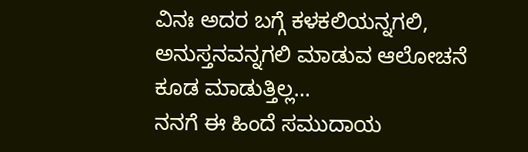ವಿನಃ ಅದರ ಬಗ್ಗೆ ಕಳಕಲಿಯನ್ನಗಲಿ, ಅನುಸ್ತನವನ್ನಗಲಿ ಮಾಡುವ ಆಲೋಚನೆ ಕೂಡ ಮಾಡುತ್ತಿಲ್ಲ…
ನನಗೆ ಈ ಹಿಂದೆ ಸಮುದಾಯ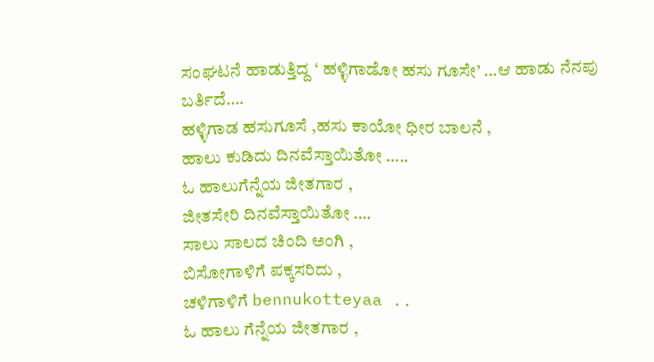ಸಂಘಟನೆ ಹಾಡುತ್ತಿದ್ದ ‘ ಹಳ್ಳಿಗಾಡೋ ಹಸು ಗೂಸೇ’ …ಆ ಹಾಡು ನೆನಪು ಬರ್ತಿದೆ….
ಹಳ್ಳಿಗಾಡ ಹಸುಗೂಸೆ ,ಹಸು ಕಾಯೋ ಧೀರ ಬಾಲನೆ ,
ಹಾಲು ಕುಡಿದು ದಿನವೆಸ್ತಾಯಿತೋ …..
ಓ ಹಾಲುಗೆನ್ನೆಯ ಜೀತಗಾರ ,
ಜೀತಸೇರಿ ದಿನವೆಸ್ತಾಯಿತೋ ….
ಸಾಲು ಸಾಲದ ಚಿಂದಿ ಅಂಗಿ ,
ಬಿಸೋಗಾಳಿಗೆ ಪಕ್ಕಸರಿದು ,
ಚಳಿಗಾಳಿಗೆ bennukotteyaa ..
ಓ ಹಾಲು ಗೆನ್ನೆಯ ಜೀತಗಾರ ,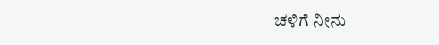ಚಳಿಗೆ ನೀನು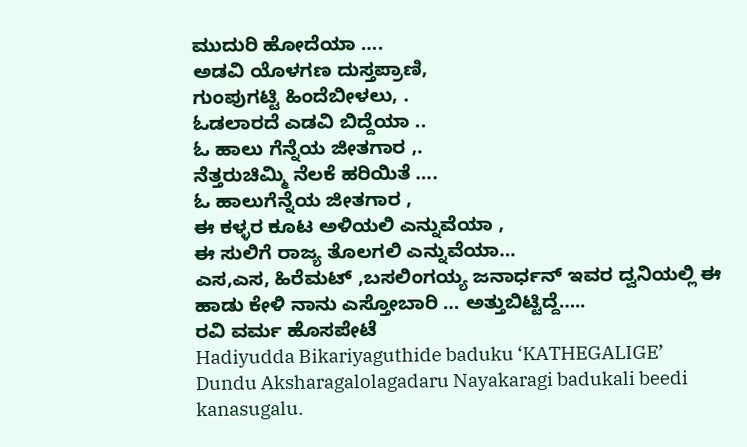ಮುದುರಿ ಹೋದೆಯಾ ….
ಅಡವಿ ಯೊಳಗಣ ದುಸ್ತಪ್ರಾಣಿ,
ಗುಂಪುಗಟ್ಟಿ ಹಿಂದೆಬೀಳಲು, .
ಓಡಲಾರದೆ ಎಡವಿ ಬಿದ್ದೆಯಾ ..
ಓ ಹಾಲು ಗೆನ್ನೆಯ ಜೀತಗಾರ ,.
ನೆತ್ತರುಚಿಮ್ಮಿ ನೆಲಕೆ ಹರಿಯಿತೆ ….
ಓ ಹಾಲುಗೆನ್ನೆಯ ಜೀತಗಾರ ,
ಈ ಕಳ್ಳರ ಕೂಟ ಅಳಿಯಲಿ ಎನ್ನುವೆಯಾ ,
ಈ ಸುಲಿಗೆ ರಾಜ್ಯ ತೊಲಗಲಿ ಎನ್ನುವೆಯಾ…
ಎಸ,ಎಸ, ಹಿರೆಮಟ್ ,ಬಸಲಿಂಗಯ್ಯ ಜನಾರ್ಧನ್ ಇವರ ದ್ವನಿಯಲ್ಲಿ ಈ ಹಾಡು ಕೇಳಿ ನಾನು ಎಸ್ತೋಬಾರಿ … ಅತ್ತುಬಿಟ್ಟಿದ್ದೆ…..
ರವಿ ವರ್ಮ ಹೊಸಪೇಟೆ
Hadiyudda Bikariyaguthide baduku ‘KATHEGALIGE’
Dundu Aksharagalolagadaru Nayakaragi badukali beedi kanasugalu.